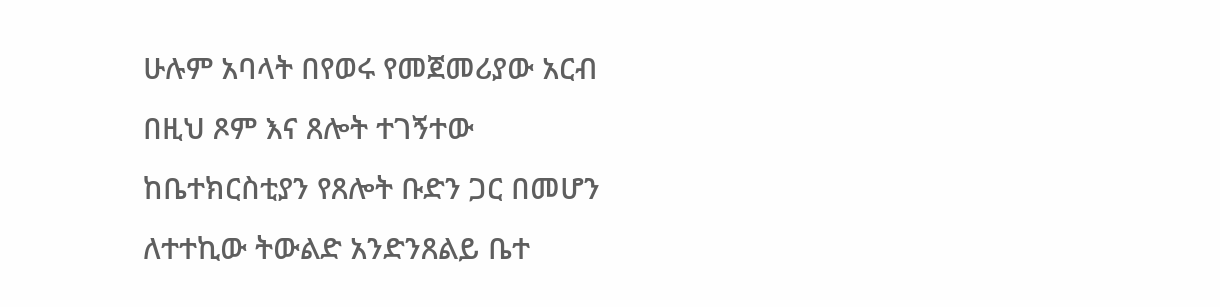ሁሉም አባላት በየወሩ የመጀመሪያው አርብ በዚህ ጾም እና ጸሎት ተገኝተው ከቤተክርስቲያን የጸሎት ቡድን ጋር በመሆን ለተተኪው ትውልድ አንድንጸልይ ቤተ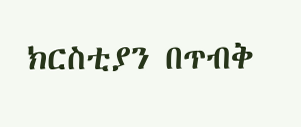ክርስቲያን በጥብቅ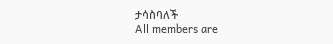ታሳስባለች
All members are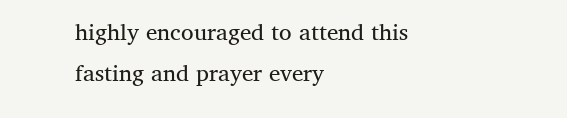highly encouraged to attend this fasting and prayer every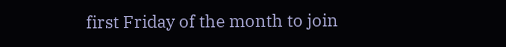first Friday of the month to join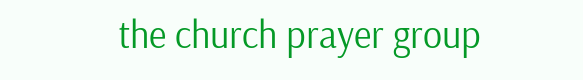the church prayer group